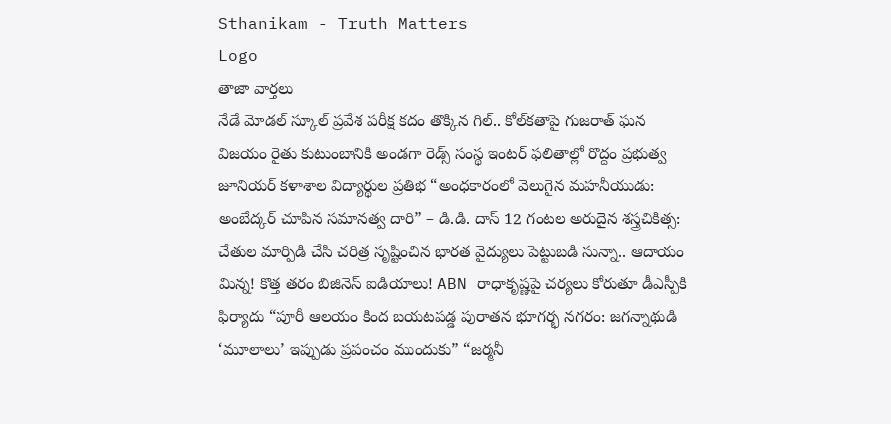Sthanikam - Truth Matters
Logo
తాజా వార్తలు
నేడే మోడల్ స్కూల్ ప్రవేశ పరీక్ష కదం తొక్కిన గిల్.. కోల్‌కతాపై గుజరాత్‌ ఘన విజయం రైతు కుటుంబానికి అండగా రెడ్స్ సంస్థ ఇంటర్ ఫలితాల్లో రొద్దం ప్రభుత్వ జూనియర్ కళాశాల విద్యార్థుల ప్రతిభ “అంధకారంలో వెలుగైన మహనీయుడు: అంబేద్కర్ చూపిన సమానత్వ దారి” – డి.డి. దాస్ 12 గంటల అరుదైన శస్త్రచికిత్స: చేతుల మార్పిడి చేసి చరిత్ర సృష్టించిన భారత వైద్యులు పెట్టుబడి సున్నా.. ఆదాయం మిన్న! కొత్త తరం బిజినెస్ ఐడియాలు! ABN రాధాకృష్ణపై చర్యలు కోరుతూ డీఎస్పీకి ఫిర్యాదు “పూరీ ఆలయం కింద బయటపడ్డ పురాతన భూగర్భ నగరం: జగన్నాథుడి ‘మూలాలు’ ఇప్పుడు ప్రపంచం ముందుకు” “జర్మనీ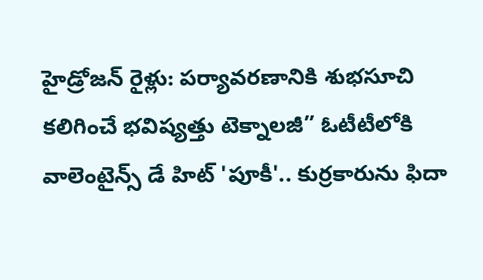హైడ్రోజన్ రైళ్లు: పర్యావరణానికి శుభసూచి కలిగించే భవిష్యత్తు టెక్నాలజీ” ఓటీటీలోకి వాలెంటైన్స్ డే హిట్ 'పూకీ'.. కుర్రకారును ఫిదా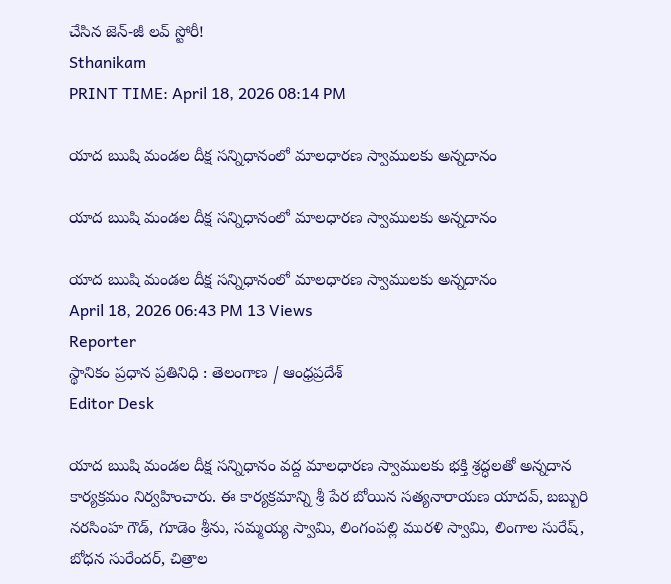చేసిన జెన్-జీ లవ్ స్టోరీ!
Sthanikam
PRINT TIME: April 18, 2026 08:14 PM

యాద ఋషి మండల దీక్ష సన్నిధానంలో మాలధారణ స్వాములకు అన్నదానం

యాద ఋషి మండల దీక్ష సన్నిధానంలో మాలధారణ స్వాములకు అన్నదానం

యాద ఋషి మండల దీక్ష సన్నిధానంలో మాలధారణ స్వాములకు అన్నదానం
April 18, 2026 06:43 PM 13 Views
Reporter
స్థానికం ప్రధాన ప్రతినిధి : తెలంగాణ / ఆంధ్రప్రదేశ్
Editor Desk

యాద ఋషి మండల దీక్ష సన్నిధానం వద్ద మాలధారణ స్వాములకు భక్తి శ్రద్ధలతో అన్నదాన కార్యక్రమం నిర్వహించారు. ఈ కార్యక్రమాన్ని శ్రీ పేర బోయిన సత్యనారాయణ యాదవ్, బబ్బురి నరసింహ గౌడ్, గూడెం శ్రీను, సమ్మయ్య స్వామి, లింగంపల్లి మురళి స్వామి, లింగాల సురేష్, బోధన సురేందర్, చిత్రాల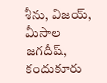శీను, విజయ్, మీసాల జగదీష్, కందుకూరు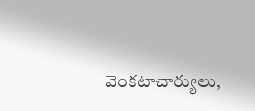వెంకటాచార్యులు,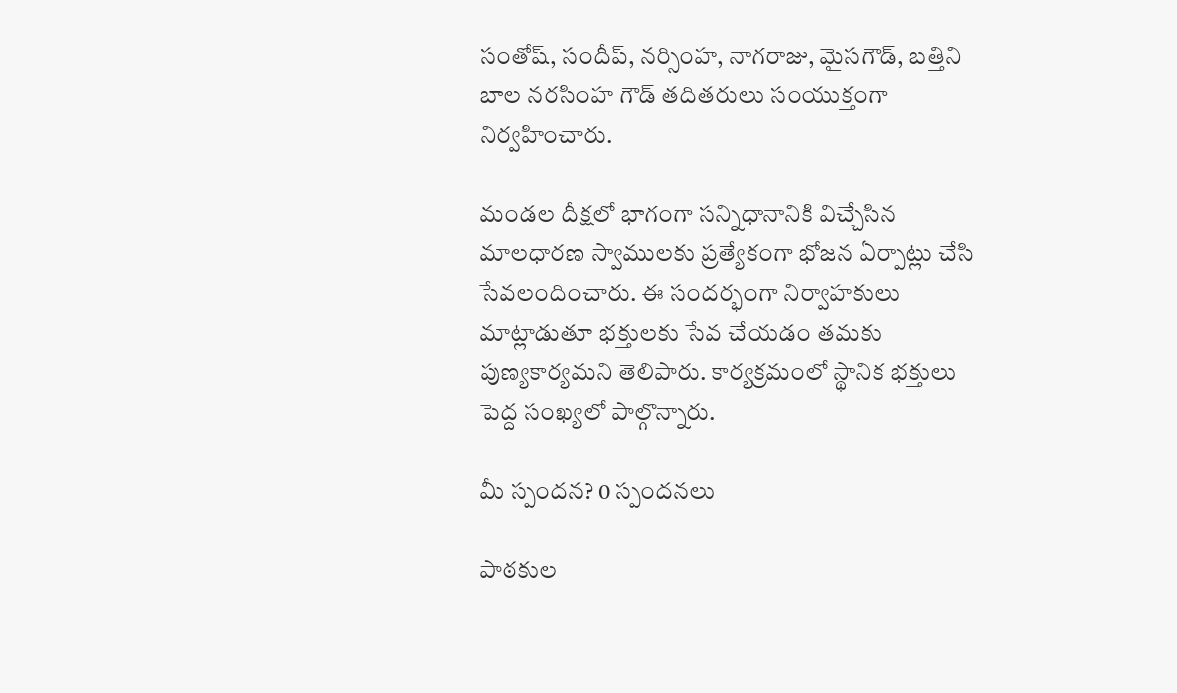సంతోష్, సందీప్, నర్సింహ, నాగరాజు, మైసగౌడ్, బత్తిని బాల నరసింహ గౌడ్ తదితరులు సంయుక్తంగా నిర్వహించారు.

మండల దీక్షలో భాగంగా సన్నిధానానికి విచ్చేసిన మాలధారణ స్వాములకు ప్రత్యేకంగా భోజన ఏర్పాట్లు చేసి సేవలందించారు. ఈ సందర్భంగా నిర్వాహకులు మాట్లాడుతూ భక్తులకు సేవ చేయడం తమకు పుణ్యకార్యమని తెలిపారు. కార్యక్రమంలో స్థానిక భక్తులు పెద్ద సంఖ్యలో పాల్గొన్నారు.

మీ స్పందన? 0 స్పందనలు

పాఠకుల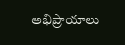అభిప్రాయాలు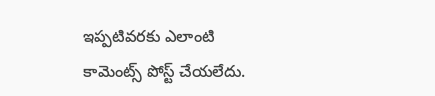ఇప్పటివరకు ఎలాంటి కామెంట్స్ పోస్ట్ చేయలేదు.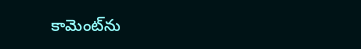కామెంట్‌ను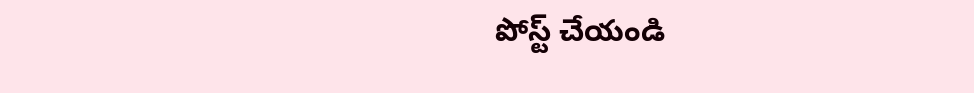పోస్ట్ చేయండి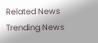Related News
Trending News